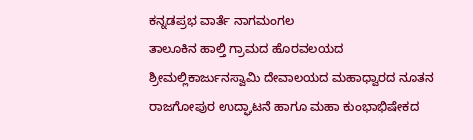ಕನ್ನಡಪ್ರಭ ವಾರ್ತೆ ನಾಗಮಂಗಲ
ತಾಲೂಕಿನ ಹಾಲ್ತಿ ಗ್ರಾಮದ ಹೊರವಲಯದ ಶ್ರೀಮಲ್ಲಿಕಾರ್ಜುನಸ್ವಾಮಿ ದೇವಾಲಯದ ಮಹಾಧ್ವಾರದ ನೂತನ ರಾಜಗೋಪುರ ಉದ್ಘಾಟನೆ ಹಾಗೂ ಮಹಾ ಕುಂಭಾಭಿಷೇಕದ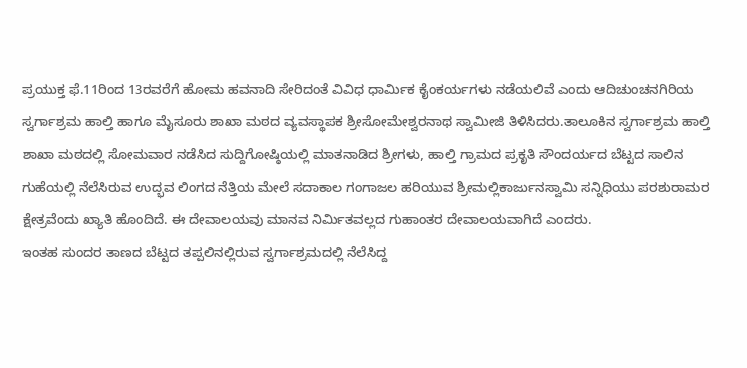ಪ್ರಯುಕ್ತ ಫೆ.11ರಿಂದ 13ರವರೆಗೆ ಹೋಮ ಹವನಾದಿ ಸೇರಿದಂತೆ ವಿವಿಧ ಧಾರ್ಮಿಕ ಕೈಂಕರ್ಯಗಳು ನಡೆಯಲಿವೆ ಎಂದು ಆದಿಚುಂಚನಗಿರಿಯ ಸ್ವರ್ಗಾಶ್ರಮ ಹಾಲ್ತಿ ಹಾಗೂ ಮೈಸೂರು ಶಾಖಾ ಮಠದ ವ್ಯವಸ್ಥಾಪಕ ಶ್ರೀಸೋಮೇಶ್ವರನಾಥ ಸ್ವಾಮೀಜಿ ತಿಳಿಸಿದರು.ತಾಲೂಕಿನ ಸ್ವರ್ಗಾಶ್ರಮ ಹಾಲ್ತಿ ಶಾಖಾ ಮಠದಲ್ಲಿ ಸೋಮವಾರ ನಡೆಸಿದ ಸುದ್ದಿಗೋಷ್ಠಿಯಲ್ಲಿ ಮಾತನಾಡಿದ ಶ್ರೀಗಳು, ಹಾಲ್ತಿ ಗ್ರಾಮದ ಪ್ರಕೃತಿ ಸೌಂದರ್ಯದ ಬೆಟ್ಟದ ಸಾಲಿನ ಗುಹೆಯಲ್ಲಿ ನೆಲೆಸಿರುವ ಉದ್ಭವ ಲಿಂಗದ ನೆತ್ತಿಯ ಮೇಲೆ ಸದಾಕಾಲ ಗಂಗಾಜಲ ಹರಿಯುವ ಶ್ರೀಮಲ್ಲಿಕಾರ್ಜುನಸ್ವಾಮಿ ಸನ್ನಿಧಿಯು ಪರಶುರಾಮರ ಕ್ಷೇತ್ರವೆಂದು ಖ್ಯಾತಿ ಹೊಂದಿದೆ. ಈ ದೇವಾಲಯವು ಮಾನವ ನಿರ್ಮಿತವಲ್ಲದ ಗುಹಾಂತರ ದೇವಾಲಯವಾಗಿದೆ ಎಂದರು.
ಇಂತಹ ಸುಂದರ ತಾಣದ ಬೆಟ್ಟದ ತಪ್ಪಲಿನಲ್ಲಿರುವ ಸ್ವರ್ಗಾಶ್ರಮದಲ್ಲಿ ನೆಲೆಸಿದ್ದ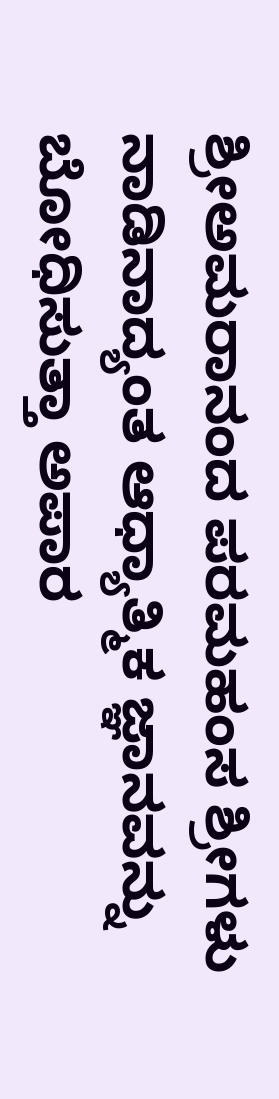ಶ್ರೀಅಮರಾನಂದ ಪರಮಹಂಸ ಶ್ರೀಗಳು ನಾಡಿನಾದ್ಯಂತ ಆಧ್ಯಾತ್ಮಿಕ ಜ್ಞಾನವನ್ನು ಬೋಧಿಸುತ್ತಾ ಅಪಾರ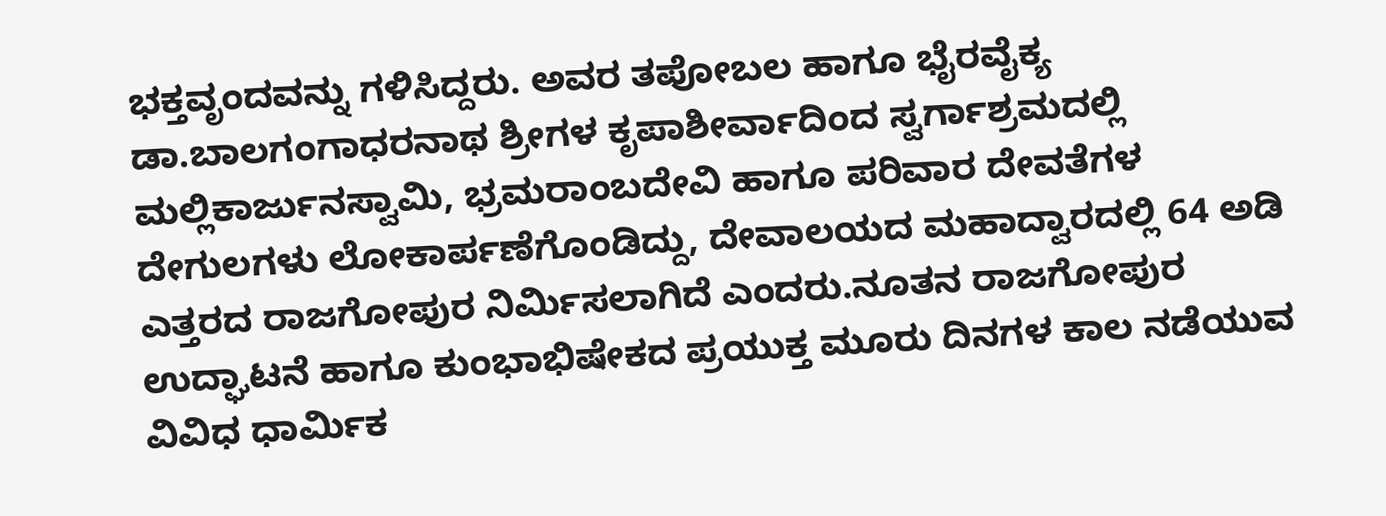ಭಕ್ತವೃಂದವನ್ನು ಗಳಿಸಿದ್ದರು. ಅವರ ತಪೋಬಲ ಹಾಗೂ ಭೈರವೈಕ್ಯ ಡಾ.ಬಾಲಗಂಗಾಧರನಾಥ ಶ್ರೀಗಳ ಕೃಪಾಶೀರ್ವಾದಿಂದ ಸ್ವರ್ಗಾಶ್ರಮದಲ್ಲಿ ಮಲ್ಲಿಕಾರ್ಜುನಸ್ವಾಮಿ, ಭ್ರಮರಾಂಬದೇವಿ ಹಾಗೂ ಪರಿವಾರ ದೇವತೆಗಳ ದೇಗುಲಗಳು ಲೋಕಾರ್ಪಣೆಗೊಂಡಿದ್ದು, ದೇವಾಲಯದ ಮಹಾದ್ವಾರದಲ್ಲಿ 64 ಅಡಿ ಎತ್ತರದ ರಾಜಗೋಪುರ ನಿರ್ಮಿಸಲಾಗಿದೆ ಎಂದರು.ನೂತನ ರಾಜಗೋಪುರ ಉದ್ಘಾಟನೆ ಹಾಗೂ ಕುಂಭಾಭಿಷೇಕದ ಪ್ರಯುಕ್ತ ಮೂರು ದಿನಗಳ ಕಾಲ ನಡೆಯುವ ವಿವಿಧ ಧಾರ್ಮಿಕ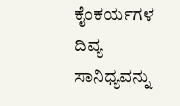ಕೈಂಕರ್ಯಗಳ ದಿವ್ಯ ಸಾನಿಧ್ಯವನ್ನು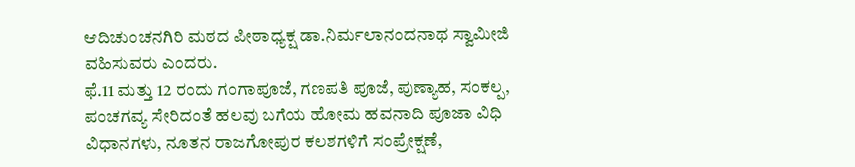ಆದಿಚುಂಚನಗಿರಿ ಮಠದ ಪೀಠಾಧ್ಯಕ್ಷ ಡಾ.ನಿರ್ಮಲಾನಂದನಾಥ ಸ್ವಾಮೀಜಿ ವಹಿಸುವರು ಎಂದರು.
ಫೆ.11 ಮತ್ತು 12 ರಂದು ಗಂಗಾಪೂಜೆ, ಗಣಪತಿ ಪೂಜೆ, ಪುಣ್ಯಾಹ, ಸಂಕಲ್ಪ, ಪಂಚಗವ್ಯ ಸೇರಿದಂತೆ ಹಲವು ಬಗೆಯ ಹೋಮ ಹವನಾದಿ ಪೂಜಾ ವಿಧಿ ವಿಧಾನಗಳು, ನೂತನ ರಾಜಗೋಪುರ ಕಲಶಗಳಿಗೆ ಸಂಪ್ರೇಕ್ಷಣೆ,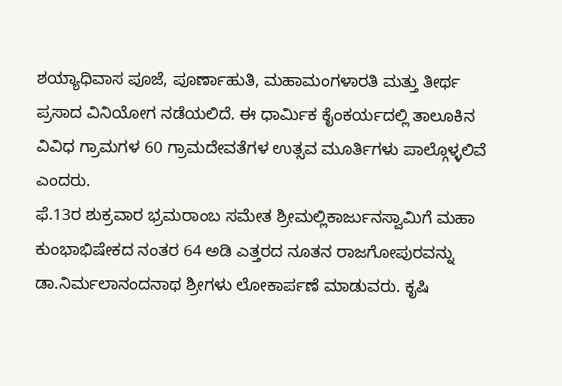ಶಯ್ಯಾಧಿವಾಸ ಪೂಜೆ, ಪೂರ್ಣಾಹುತಿ, ಮಹಾಮಂಗಳಾರತಿ ಮತ್ತು ತೀರ್ಥ ಪ್ರಸಾದ ವಿನಿಯೋಗ ನಡೆಯಲಿದೆ. ಈ ಧಾರ್ಮಿಕ ಕೈಂಕರ್ಯದಲ್ಲಿ ತಾಲೂಕಿನ ವಿವಿಧ ಗ್ರಾಮಗಳ 60 ಗ್ರಾಮದೇವತೆಗಳ ಉತ್ಸವ ಮೂರ್ತಿಗಳು ಪಾಲ್ಗೊಳ್ಳಲಿವೆ ಎಂದರು.
ಫೆ.13ರ ಶುಕ್ರವಾರ ಭ್ರಮರಾಂಬ ಸಮೇತ ಶ್ರೀಮಲ್ಲಿಕಾರ್ಜುನಸ್ವಾಮಿಗೆ ಮಹಾ ಕುಂಭಾಭಿಷೇಕದ ನಂತರ 64 ಅಡಿ ಎತ್ತರದ ನೂತನ ರಾಜಗೋಪುರವನ್ನು ಡಾ.ನಿರ್ಮಲಾನಂದನಾಥ ಶ್ರೀಗಳು ಲೋಕಾರ್ಪಣೆ ಮಾಡುವರು. ಕೃಷಿ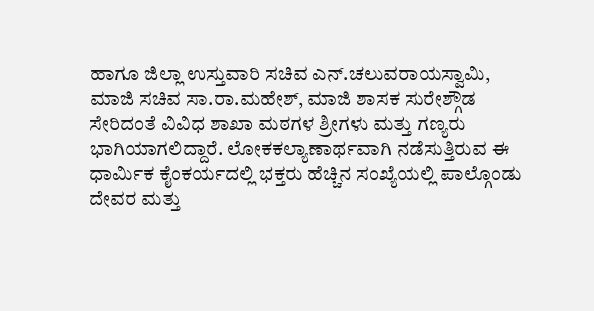ಹಾಗೂ ಜಿಲ್ಲಾ ಉಸ್ತುವಾರಿ ಸಚಿವ ಎನ್.ಚಲುವರಾಯಸ್ವಾಮಿ, ಮಾಜಿ ಸಚಿವ ಸಾ.ರಾ.ಮಹೇಶ್, ಮಾಜಿ ಶಾಸಕ ಸುರೇಶ್ಗೌಡ ಸೇರಿದಂತೆ ವಿವಿಧ ಶಾಖಾ ಮಠಗಳ ಶ್ರೀಗಳು ಮತ್ತು ಗಣ್ಯರು ಭಾಗಿಯಾಗಲಿದ್ದಾರೆ. ಲೋಕಕಲ್ಯಾಣಾರ್ಥವಾಗಿ ನಡೆಸುತ್ತಿರುವ ಈ ಧಾರ್ಮಿಕ ಕೈಂಕರ್ಯದಲ್ಲಿ ಭಕ್ತರು ಹೆಚ್ಚಿನ ಸಂಖ್ಯೆಯಲ್ಲಿ ಪಾಲ್ಗೊಂಡು ದೇವರ ಮತ್ತು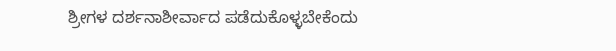ಶ್ರೀಗಳ ದರ್ಶನಾಶೀರ್ವಾದ ಪಡೆದುಕೊಳ್ಳಬೇಕೆಂದು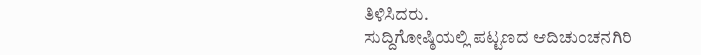ತಿಳಿಸಿದರು.
ಸುದ್ದಿಗೋಷ್ಠಿಯಲ್ಲಿ ಪಟ್ಟಣದ ಆದಿಚುಂಚನಗಿರಿ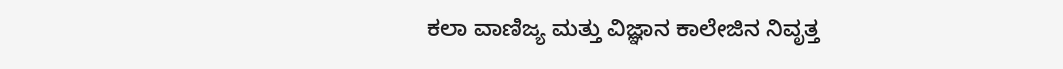ಕಲಾ ವಾಣಿಜ್ಯ ಮತ್ತು ವಿಜ್ಞಾನ ಕಾಲೇಜಿನ ನಿವೃತ್ತ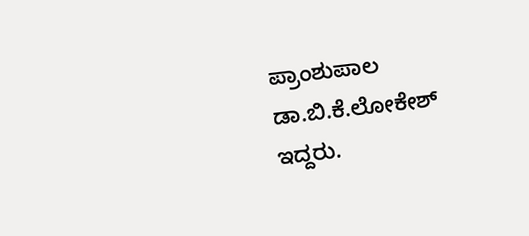ಪ್ರಾಂಶುಪಾಲ ಡಾ.ಬಿ.ಕೆ.ಲೋಕೇಶ್ ಇದ್ದರು.